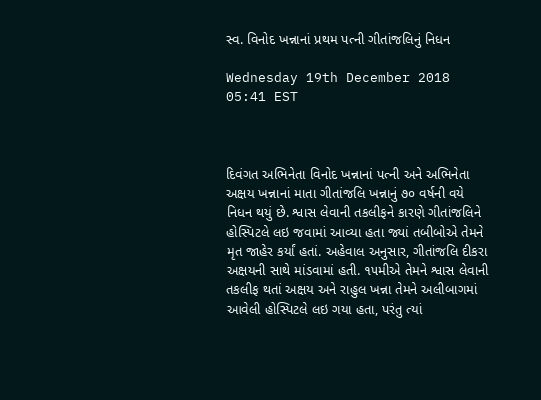સ્વ. વિનોદ ખન્નાનાં પ્રથમ પત્ની ગીતાંજલિનું નિધન

Wednesday 19th December 2018 05:41 EST



દિવંગત અભિનેતા વિનોદ ખન્નાનાં પત્ની અને અભિનેતા અક્ષય ખન્નાનાં માતા ગીતાંજલિ ખન્નાનું ૭૦ વર્ષની વયે નિધન થયું છે. શ્વાસ લેવાની તકલીફને કારણે ગીતાંજલિને હોસ્પિટલે લઇ જવામાં આવ્યા હતા જ્યાં તબીબોએ તેમને મૃત જાહેર કર્યાં હતાં. અહેવાલ અનુસાર, ગીતાંજલિ દીકરા અક્ષયની સાથે માંડવામાં હતી. ૧૫મીએ તેમને શ્વાસ લેવાની તકલીફ થતાં અક્ષય અને રાહુલ ખન્ના તેમને અલીબાગમાં આવેલી હોસ્પિટલે લઇ ગયા હતા, પરંતુ ત્યાં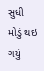સુધી મોડું થઇ ગયું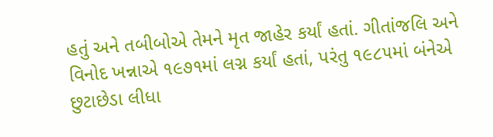હતું અને તબીબોએ તેમને મૃત જાહેર કર્યાં હતાં. ગીતાંજલિ અને વિનોદ ખન્નાએ ૧૯૭૧માં લગ્ન કર્યાં હતાં, પરંતુ ૧૯૮૫માં બંનેએ છુટાછેડા લીધા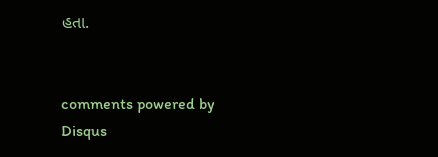હતા.


comments powered by Disqus